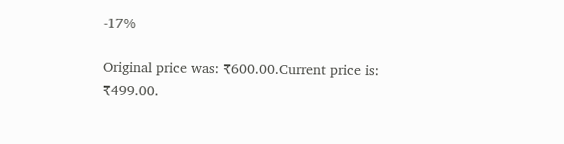-17%

Original price was: ₹600.00.Current price is: ₹499.00.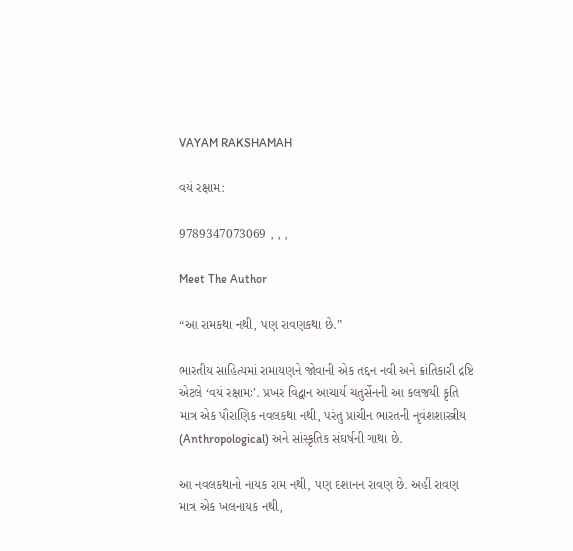VAYAM RAKSHAMAH

વયં રક્ષામ:

9789347073069 , , ,

Meet The Author

“આ રામકથા નથી, પણ રાવણકથા છે.”

ભારતીય સાહિત્યમાં રામાયણને જોવાની એક તદ્દન નવી અને ક્રાંતિકારી દ્રષ્ટિ એટલે ‘વયં રક્ષામઃ’. પ્રખર વિદ્વાન આચાર્ય ચતુર્સેનની આ કલજયી કૃતિ માત્ર એક પૌરાણિક નવલકથા નથી, પરંતુ પ્રાચીન ભારતની નૃવંશશાસ્ત્રીય (Anthropological) અને સાંસ્કૃતિક સંઘર્ષની ગાથા છે.

આ નવલકથાનો નાયક રામ નથી, પણ દશાનન રાવણ છે. અહીં રાવણ માત્ર એક ખલનાયક નથી,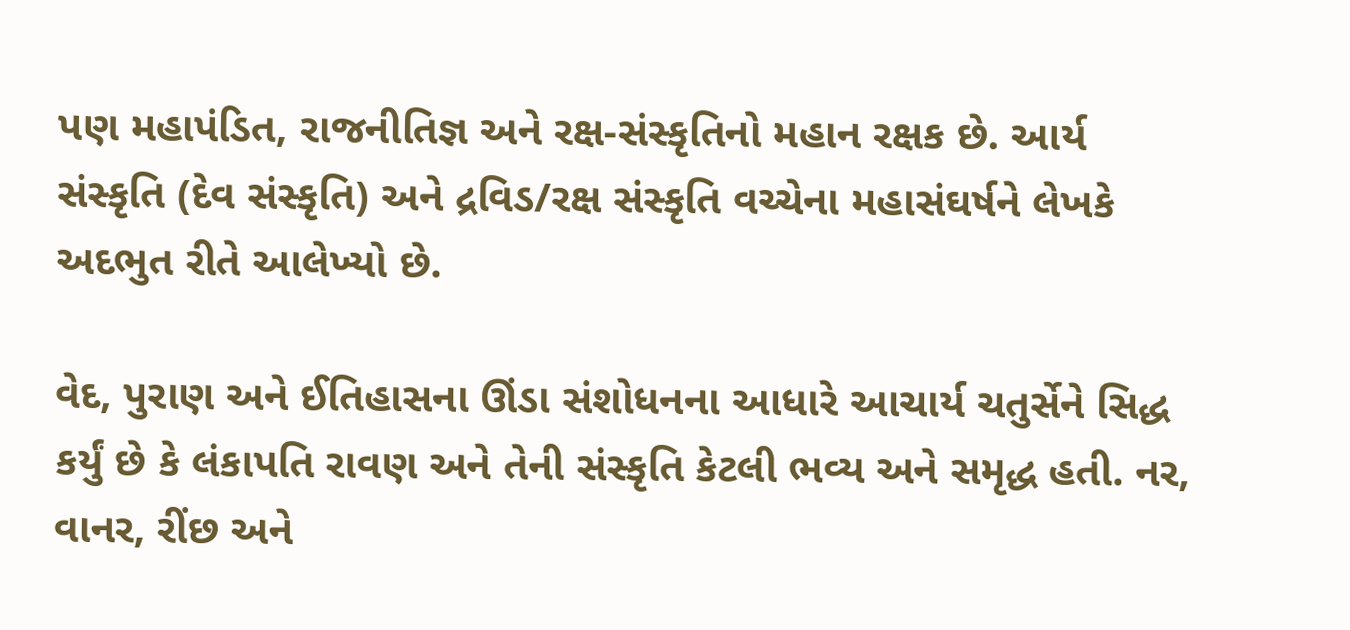પણ મહાપંડિત, રાજનીતિજ્ઞ અને રક્ષ-સંસ્કૃતિનો મહાન રક્ષક છે. આર્ય સંસ્કૃતિ (દેવ સંસ્કૃતિ) અને દ્રવિડ/રક્ષ સંસ્કૃતિ વચ્ચેના મહાસંઘર્ષને લેખકે અદભુત રીતે આલેખ્યો છે.

વેદ, પુરાણ અને ઈતિહાસના ઊંડા સંશોધનના આધારે આચાર્ય ચતુર્સેને સિદ્ધ કર્યું છે કે લંકાપતિ રાવણ અને તેની સંસ્કૃતિ કેટલી ભવ્ય અને સમૃદ્ધ હતી. નર, વાનર, રીંછ અને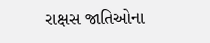રાક્ષસ જાતિઓના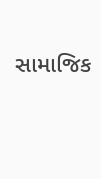સામાજિક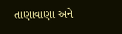તાણાવાણા અને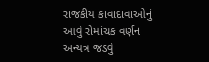રાજકીય કાવાદાવાઓનું આવું રોમાંચક વર્ણન અન્યત્ર જડવું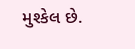મુશ્કેલ છે.